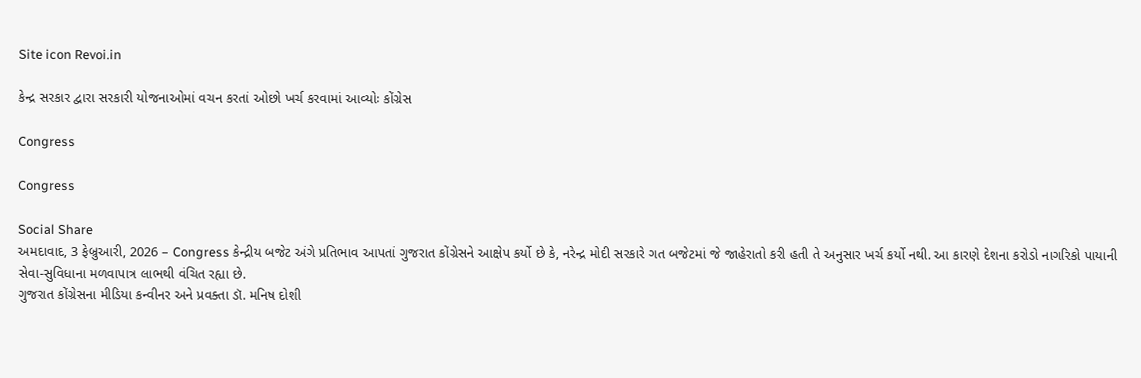Site icon Revoi.in

કેન્દ્ર સરકાર દ્વારા સરકારી યોજનાઓમાં વચન કરતાં ઓછો ખર્ચ કરવામાં આવ્યોઃ કોંગ્રેસ

Congress

Congress

Social Share
અમદાવાદ, 3 ફેબ્રુઆરી, 2026 – Congress કેન્દ્રીય બજેટ અંગે પ્રતિભાવ આપતાં ગુજરાત કોંગ્રેસને આક્ષેપ કર્યો છે કે, નરેન્દ્ર મોદી સરકારે ગત બજેટમાં જે જાહેરાતો કરી હતી તે અનુસાર ખર્ચ કર્યો નથી. આ કારણે દેશના કરોડો નાગરિકો પાયાની સેવા-સુવિધાના મળવાપાત્ર લાભથી વંચિત રહ્યા છે.
ગુજરાત કોંગ્રેસના મીડિયા કન્વીનર અને પ્રવક્તા ડૉ. મનિષ દોશી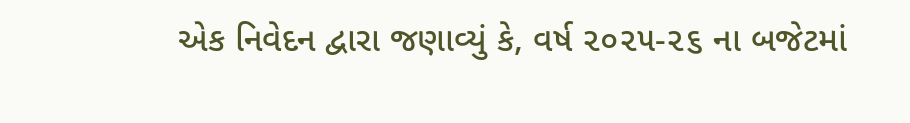એક નિવેદન દ્વારા જણાવ્યું કે, વર્ષ ૨૦૨૫-૨૬ ના બજેટમાં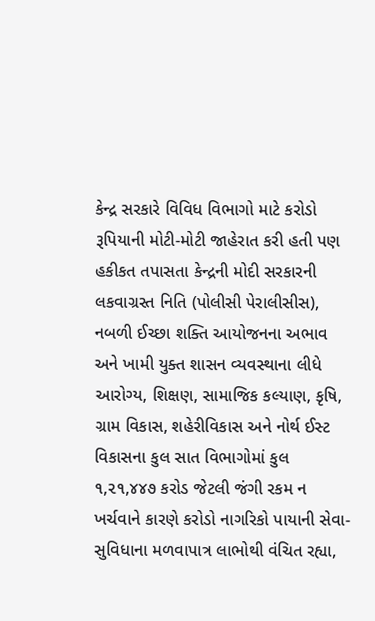કેન્દ્ર સરકારે વિવિધ વિભાગો માટે કરોડો રૂપિયાની મોટી-મોટી જાહેરાત કરી હતી પણ હકીકત તપાસતા કેન્દ્રની મોદી સરકારની લકવાગ્રસ્ત નિતિ (પોલીસી પેરાલીસીસ), નબળી ઈચ્છા શક્તિ આયોજનના અભાવ અને ખામી યુક્ત શાસન વ્યવસ્થાના લીધે આરોગ્ય, શિક્ષણ, સામાજિક કલ્યાણ, કૃષિ, ગ્રામ વિકાસ, શહેરીવિકાસ અને નોર્થ ઈસ્ટ વિકાસના કુલ સાત વિભાગોમાં કુલ ૧,૨૧,૪૪૭ કરોડ જેટલી જંગી રકમ ન ખર્ચવાને કારણે કરોડો નાગરિકો પાયાની સેવા-સુવિધાના મળવાપાત્ર લાભોથી વંચિત રહ્યા,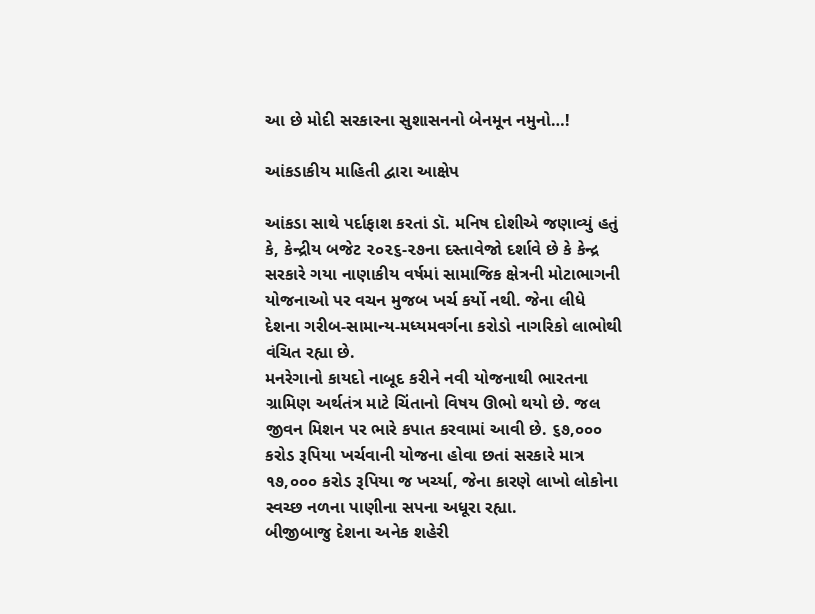આ છે મોદી સરકારના સુશાસનનો બેનમૂન નમુનો…!

આંકડાકીય માહિતી દ્વારા આક્ષેપ

આંકડા સાથે પર્દાફાશ કરતાં ડૉ. મનિષ દોશીએ જણાવ્યું હતું કે, કેન્દ્રીય બજેટ ૨૦૨૬-૨૭ના દસ્તાવેજો દર્શાવે છે કે કેન્દ્ર સરકારે ગયા નાણાકીય વર્ષમાં સામાજિક ક્ષેત્રની મોટાભાગની યોજનાઓ પર વચન મુજબ ખર્ચ કર્યો નથી. જેના લીધે દેશના ગરીબ-સામાન્ય-મધ્યમવર્ગના કરોડો નાગરિકો લાભોથી વંચિત રહ્યા છે.
મનરેગાનો કાયદો નાબૂદ કરીને નવી યોજનાથી ભારતના ગ્રામિણ અર્થતંત્ર માટે ચિંતાનો વિષય ઊભો થયો છે. જલ જીવન મિશન પર ભારે કપાત કરવામાં આવી છે. ૬૭,૦૦૦ કરોડ રૂપિયા ખર્ચવાની યોજના હોવા છતાં સરકારે માત્ર ૧૭,૦૦૦ કરોડ રૂપિયા જ ખર્ચ્યા, જેના કારણે લાખો લોકોના સ્વચ્છ નળના પાણીના સપના અધૂરા રહ્યા.
બીજીબાજુ દેશના અનેક શહેરી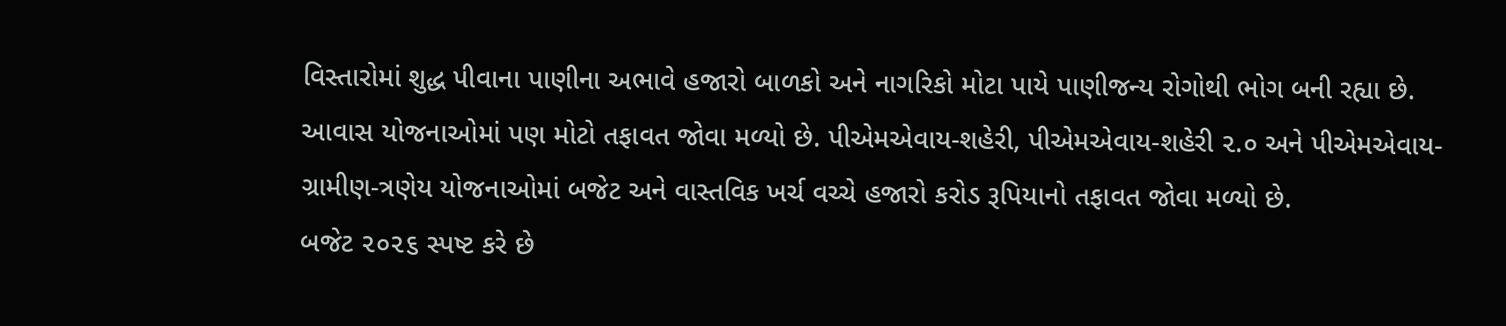વિસ્તારોમાં શુદ્ધ પીવાના પાણીના અભાવે હજારો બાળકો અને નાગરિકો મોટા પાયે પાણીજન્ય રોગોથી ભોગ બની રહ્યા છે. આવાસ યોજનાઓમાં પણ મોટો તફાવત જોવા મળ્યો છે. પીએમએવાય-શહેરી, પીએમએવાય-શહેરી ૨.૦ અને પીએમએવાય-ગ્રામીણ-ત્રણેય યોજનાઓમાં બજેટ અને વાસ્તવિક ખર્ચ વચ્ચે હજારો કરોડ રૂપિયાનો તફાવત જોવા મળ્યો છે.
બજેટ ૨૦૨૬ સ્પષ્ટ કરે છે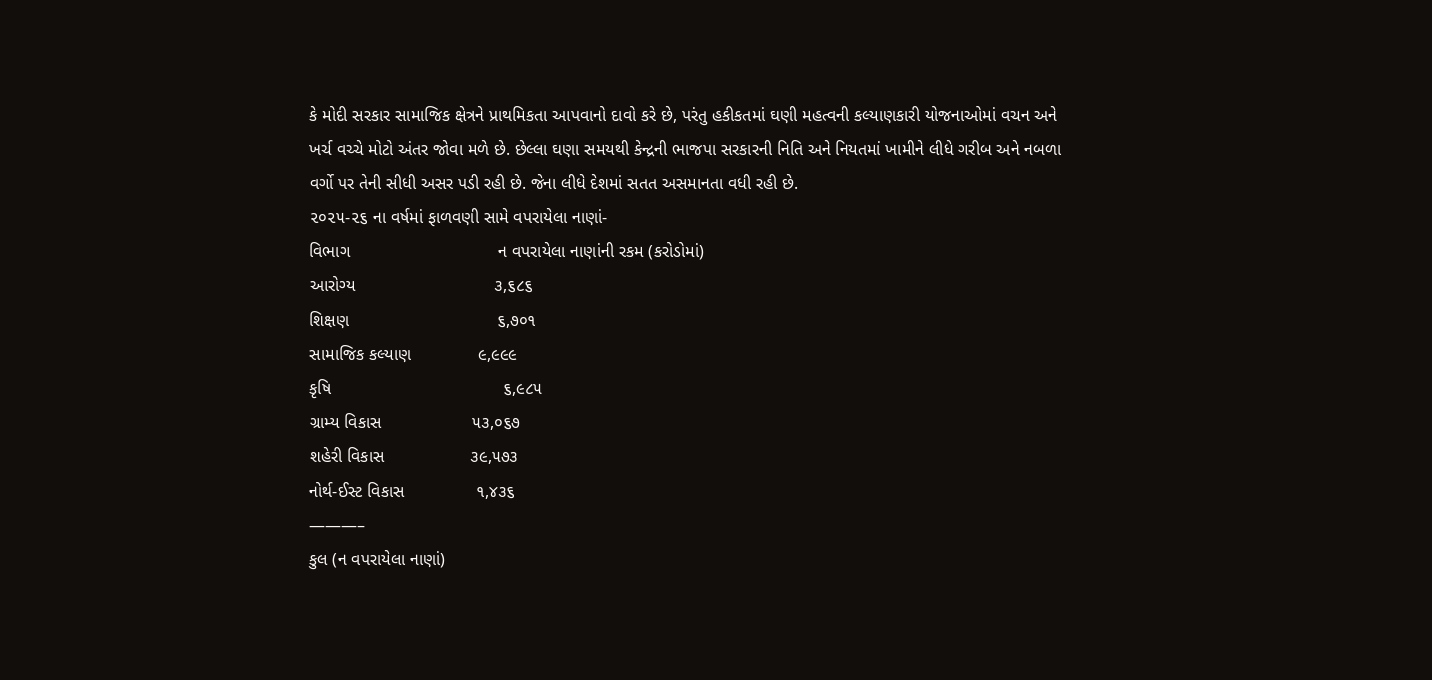કે મોદી સરકાર સામાજિક ક્ષેત્રને પ્રાથમિકતા આપવાનો દાવો કરે છે, પરંતુ હકીકતમાં ઘણી મહત્વની કલ્યાણકારી યોજનાઓમાં વચન અને ખર્ચ વચ્ચે મોટો અંતર જોવા મળે છે. છેલ્લા ઘણા સમયથી કેન્દ્રની ભાજપા સરકારની નિતિ અને નિયતમાં ખામીને લીધે ગરીબ અને નબળા વર્ગો પર તેની સીધી અસર પડી રહી છે. જેના લીધે દેશમાં સતત અસમાનતા વધી રહી છે.
૨૦૨૫-૨૬ ના વર્ષમાં ફાળવણી સામે વપરાયેલા નાણાં-
વિભાગ                               ન વપરાયેલા નાણાંની રકમ (કરોડોમાં)
આરોગ્ય                             ૩,૬૮૬
શિક્ષણ                               ૬,૭૦૧
સામાજિક કલ્યાણ              ૯,૯૯૯
કૃષિ                                    ૬,૯૮૫
ગ્રામ્ય વિકાસ                   ૫૩,૦૬૭
શહેરી વિકાસ                  ૩૯,૫૭૩
નોર્થ-ઈસ્ટ વિકાસ               ૧,૪૩૬
———–
કુલ (ન વપરાયેલા નાણાં)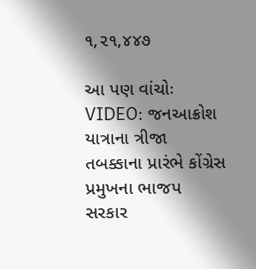૧,૨૧,૪૪૭

આ પણ વાંચોઃ VIDEO: જનઆક્રોશ યાત્રાના ત્રીજા તબક્કાના પ્રારંભે કોંગ્રેસ પ્રમુખના ભાજપ સરકાર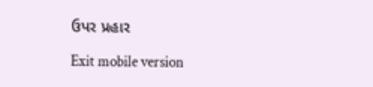ઉપર પ્રહાર

Exit mobile version